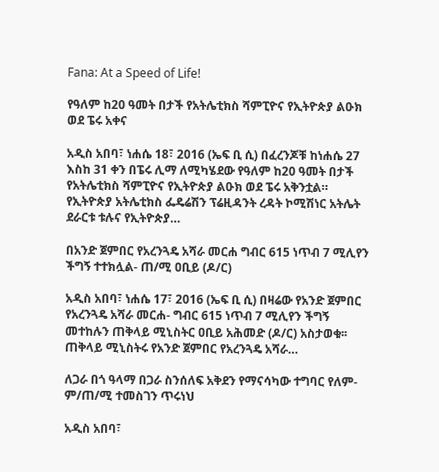Fana: At a Speed of Life!

የዓለም ከ20 ዓመት በታች የአትሌቲክስ ሻምፒዮና የኢትዮጵያ ልዑክ ወደ ፔሩ አቀና

አዲስ አበባ፣ ነሐሴ 18፣ 2016 (ኤፍ ቢ ሲ) በፈረንጆቹ ከነሐሴ 27 እስከ 31 ቀን በፔሩ ሊማ ለሚካሄደው የዓለም ከ20 ዓመት በታች የአትሌቲክስ ሻምፒዮና የኢትዮጵያ ልዑክ ወደ ፔሩ አቅንቷል። የኢትዮጵያ አትሌቲክስ ፌዴሬሽን ፕሬዚዳንት ረዳት ኮሚሽነር አትሌት ደራርቱ ቱሉና የኢትዮጵያ…

በአንድ ጀምበር የአረንጓዴ አሻራ መርሐ ግብር 615 ነጥብ 7 ሚሊየን ችግኝ ተተክሏል- ጠ/ሚ ዐቢይ (ዶ/ር)

አዲስ አበባ፣ ነሐሴ 17፣ 2016 (ኤፍ ቢ ሲ) በዛሬው የአንድ ጀምበር የአረንጓዴ አሻራ መርሐ- ግብር 615 ነጥብ 7 ሚሊየን ችግኝ መተከሉን ጠቅላይ ሚኒስትር ዐቢይ አሕመድ (ዶ/ር) አስታወቁ፡፡ ጠቅላይ ሚኒስትሩ የአንድ ጀምበር የአረንጓዴ አሻራ…

ለጋራ በጎ ዓላማ በጋራ ስንሰለፍ አቅደን የማናሳካው ተግባር የለም- ም/ጠ/ሚ ተመስገን ጥሩነህ

አዲስ አበባ፣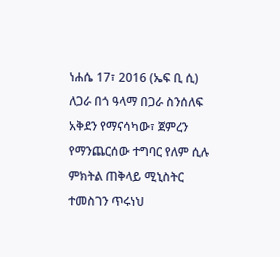ነሐሴ 17፣ 2016 (ኤፍ ቢ ሲ) ለጋራ በጎ ዓላማ በጋራ ስንሰለፍ አቅደን የማናሳካው፣ ጀምረን የማንጨርሰው ተግባር የለም ሲሉ ምክትል ጠቅላይ ሚኒስትር ተመስገን ጥሩነህ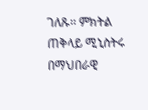ገለጹ፡፡ ምክትል ጠቅላይ ሚኒስትሩ በማህበራዊ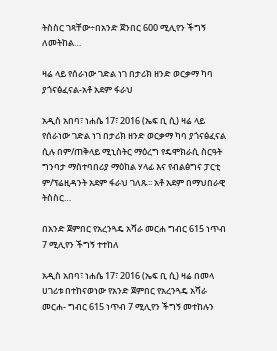ትስስር ገጻቸው÷በአንድ ጀንበር 600 ሚሊየን ችግኝ ለመትከል…

ዛሬ ላይ የሰራነው ገድል ነገ በታሪክ ዘንድ ወርቃማ ካባ ያጎናፅፈናል-አቶ አደም ፋራህ

አዲስ አበባ፣ ነሐሴ 17፣ 2016 (ኤፍ ቢ ሲ) ዛሬ ላይ የሰራነው ገድል ነገ በታሪክ ዘንድ ወርቃማ ካባ ያጎናፅፈናል ሲሉ በም/ጠቅላይ ሚኒስትር ማዕረግ የዴሞክራሲ ስርዓት ግንባታ ማስተባበሪያ ማዕከል ሃላፊ እና የብልፅግና ፓርቲ ም/ፕሬዚዳንት አደም ፋራህ ገለጹ፡፡ አቶ አደም በማህበራዊ ትስስር…

በአንድ ጀምበር የአረንጓዴ አሻራ መርሐ ግብር 615 ነጥብ 7 ሚሊየን ችግኝ ተተከለ

አዲስ አበባ፣ ነሐሴ 17፣ 2016 (ኤፍ ቢ ሲ) ዛሬ በመላ ሀገሪቱ በተከናወነው የአንድ ጀምበር የአረንጓዴ አሻራ መርሐ- ግብር 615 ነጥብ 7 ሚሊየን ችግኝ መተከሉን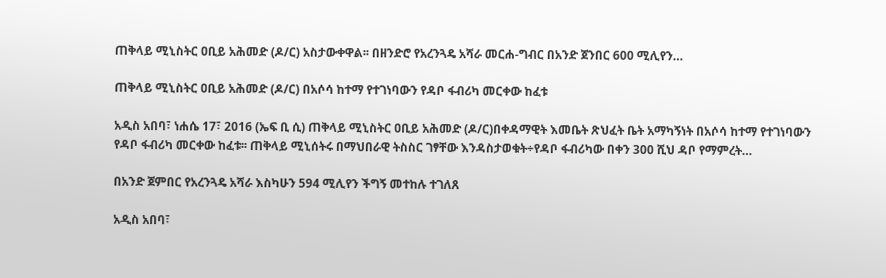ጠቅላይ ሚኒስትር ዐቢይ አሕመድ (ዶ/ር) አስታውቀዋል፡፡ በዘንድሮ የአረንጓዴ አሻራ መርሐ-ግብር በአንድ ጀንበር 600 ሚሊየን…

ጠቅላይ ሚኒስትር ዐቢይ አሕመድ (ዶ/ር) በአሶሳ ከተማ የተገነባውን የዳቦ ፋብሪካ መርቀው ከፈቱ

አዲስ አበባ፣ ነሐሴ 17፣ 2016 (ኤፍ ቢ ሲ) ጠቅላይ ሚኒስትር ዐቢይ አሕመድ (ዶ/ር)በቀዳማዊት እመቤት ጽህፈት ቤት አማካኝነት በአሶሳ ከተማ የተገነባውን የዳቦ ፋብሪካ መርቀው ከፈቱ፡፡ ጠቅላይ ሚኒሰትሩ በማህበራዊ ትስስር ገፃቸው እንዳስታወቁት÷የዳቦ ፋብሪካው በቀን 300 ሺህ ዳቦ የማምረት…

በአንድ ጀምበር የአረንጓዴ አሻራ እስካሁን 594 ሚሊየን ችግኝ መተከሉ ተገለጸ

አዲስ አበባ፣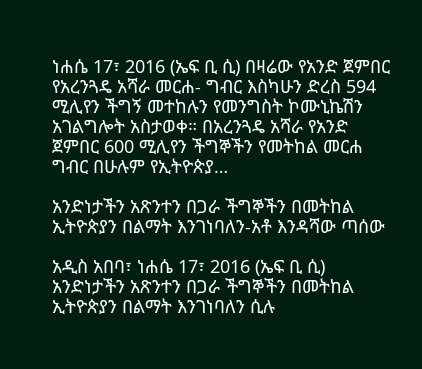ነሐሴ 17፣ 2016 (ኤፍ ቢ ሲ) በዛሬው የአንድ ጀምበር የአረንጓዴ አሻራ መርሐ- ግብር እስካሁን ድረስ 594 ሚሊየን ችግኝ መተከሉን የመንግስት ኮሙኒኬሽን አገልግሎት አስታወቀ። በአረንጓዴ አሻራ የአንድ ጀምበር 600 ሚሊየን ችግኞችን የመትከል መርሐ ግብር በሁሉም የኢትዮጵያ…

አንድነታችን አጽንተን በጋራ ችግኞችን በመትከል ኢትዮጵያን በልማት እንገነባለን-አቶ እንዳሻው ጣሰው

አዲስ አበባ፣ ነሐሴ 17፣ 2016 (ኤፍ ቢ ሲ) አንድነታችን አጽንተን በጋራ ችግኞችን በመትከል ኢትዮጵያን በልማት እንገነባለን ሲሉ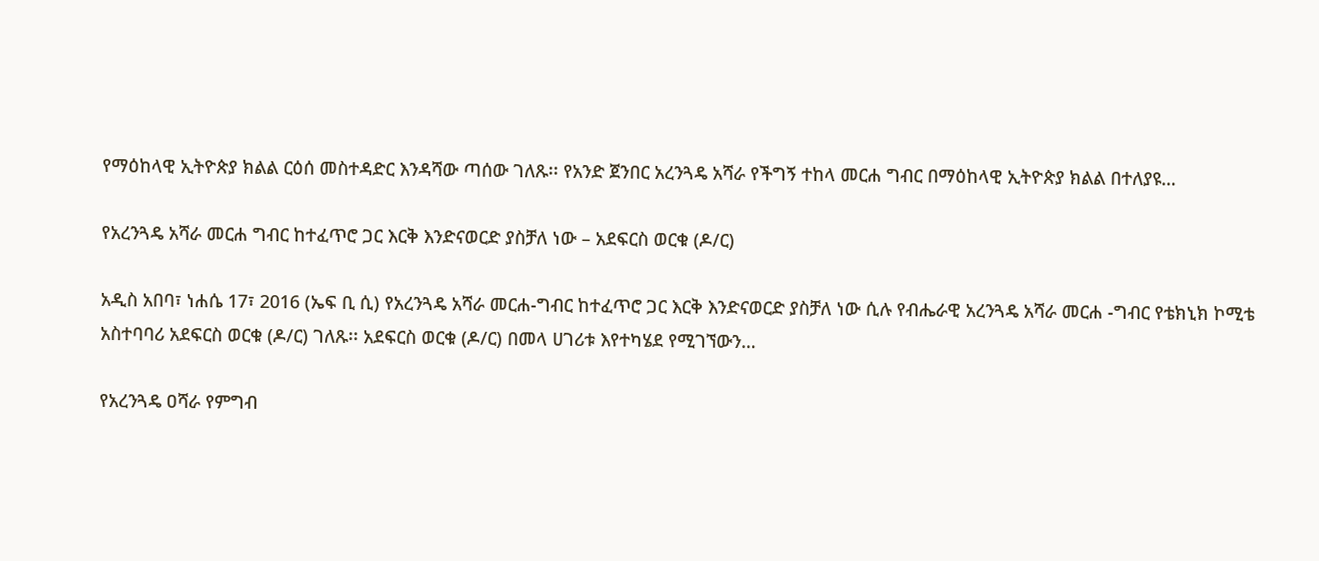የማዕከላዊ ኢትዮጵያ ክልል ርዕሰ መስተዳድር እንዳሻው ጣሰው ገለጹ፡፡ የአንድ ጀንበር አረንጓዴ አሻራ የችግኝ ተከላ መርሐ ግብር በማዕከላዊ ኢትዮጵያ ክልል በተለያዩ…

የአረንጓዴ አሻራ መርሐ ግብር ከተፈጥሮ ጋር እርቅ እንድናወርድ ያስቻለ ነው – አደፍርስ ወርቁ (ዶ/ር)

አዲስ አበባ፣ ነሐሴ 17፣ 2016 (ኤፍ ቢ ሲ) የአረንጓዴ አሻራ መርሐ-ግብር ከተፈጥሮ ጋር እርቅ እንድናወርድ ያስቻለ ነው ሲሉ የብሔራዊ አረንጓዴ አሻራ መርሐ -ግብር የቴክኒክ ኮሚቴ አስተባባሪ አደፍርስ ወርቁ (ዶ/ር) ገለጹ፡፡ አደፍርስ ወርቁ (ዶ/ር) በመላ ሀገሪቱ እየተካሄደ የሚገኘውን…

የአረንጓዴ ዐሻራ የምግብ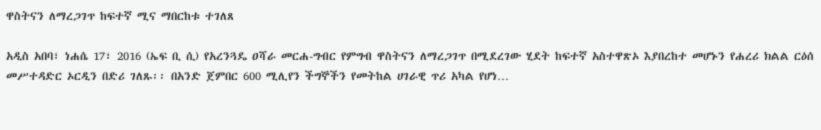ዋስትናን ለማረጋገጥ ከፍተኛ ሚና ማበርከቱ ተገለጸ

አዲስ አበባ፣ ነሐሴ 17፣ 2016 (ኤፍ ቢ ሲ) የአረንጓዴ ዐሻራ መርሐ-ግብር የምግብ ዋስትናን ለማረጋገጥ በሚደረገው ሂደት ከፍተኛ አስተዋጽኦ እያበረከተ መሆኑን የሐረሪ ክልል ርዕሰ መሥተዳድር ኦርዲን በድሪ ገለጹ፡፡ በአንድ ጀምበር 600 ሚሊየን ችግኞችን የመትከል ሀገራዊ ጥሪ አካል የሆነ…